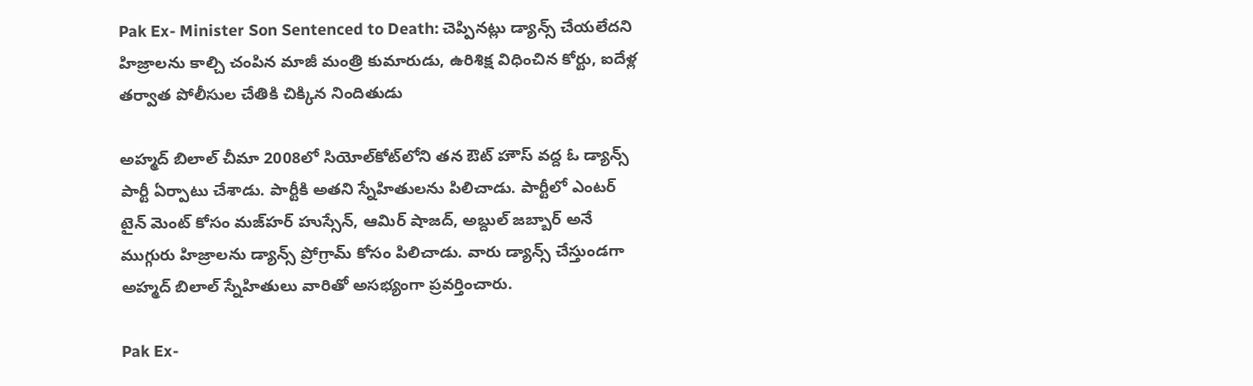Pak Ex- Minister Son Sentenced to Death: చెప్పినట్లు డ్యాన్స్ చేయలేదని హిజ్రాలను కాల్చి చంపిన మాజీ మంత్రి కుమారుడు, ఉరిశిక్ష విధించిన కోర్టు, ఐదేళ్ల తర్వాత పోలీసుల చేతికి చిక్కిన నిందితుడు

అహ్మద్ బిలాల్ చీమా 2008లో సియోల్‌కోట్‌లోని తన ఔట్ హౌస్ వద్ద ఓ డ్యాన్స్ పార్టీ ఏర్పాటు చేశాడు. పార్టీకి అతని స్నేహితులను పిలిచాడు. పార్టీలో ఎంటర్ టైన్ మెంట్ కోసం మజ్‌హర్ హుస్సేన్, ఆమిర్ షాజద్, అబ్దుల్ జబ్బార్ అనే ముగ్గురు హిజ్రాలను డ్యాన్స్ ప్రోగ్రామ్ కోసం పిలిచాడు. వారు డ్యాన్స్ చేస్తుండగా అహ్మద్ బిలాల్ స్నేహితులు వారితో అసభ్యంగా ప్రవర్తించారు.

Pak Ex-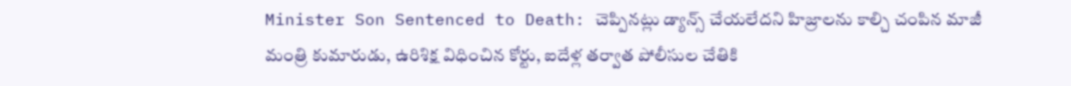Minister Son Sentenced to Death: చెప్పినట్లు డ్యాన్స్ చేయలేదని హిజ్రాలను కాల్చి చంపిన మాజీ మంత్రి కుమారుడు, ఉరిశిక్ష విధించిన కోర్టు, ఐదేళ్ల తర్వాత పోలీసుల చేతికి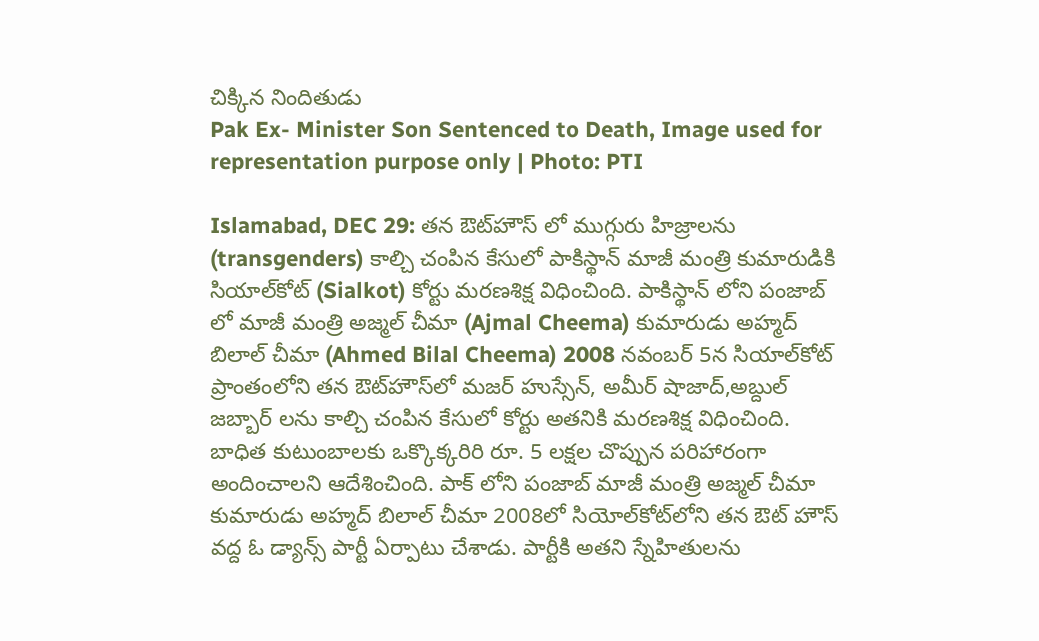చిక్కిన నిందితుడు
Pak Ex- Minister Son Sentenced to Death, Image used for representation purpose only | Photo: PTI

Islamabad, DEC 29: తన ఔట్‌హౌస్ లో ముగ్గురు హిజ్రాలను (transgenders) కాల్చి చంపిన కేసులో పాకిస్థాన్ మాజీ మంత్రి కుమారుడికి సియాల్‌కోట్ (Sialkot) కోర్టు మరణశిక్ష విధించింది. పాకిస్థాన్ లోని పంజాబ్ లో మాజీ మంత్రి అజ్మల్ చీమా (Ajmal Cheema) కుమారుడు అహ్మద్ బిలాల్ చీమా (Ahmed Bilal Cheema) 2008 నవంబర్ 5న సియాల్‌కోట్ ప్రాంతంలోని తన ఔట్‌హౌస్‌లో మజర్ హుస్సేన్, అమీర్ షాజాద్,అబ్దుల్ జబ్బార్ లను కాల్చి చంపిన కేసులో కోర్టు అతనికి మరణశిక్ష విధించింది. బాధిత కుటుంబాలకు ఒక్కొక్కరిరి రూ. 5 లక్షల చొప్పున పరిహారంగా అందించాలని ఆదేశించింది. పాక్ లోని పంజాబ్ మాజీ మంత్రి అజ్మల్ చీమా కుమారుడు అహ్మద్ బిలాల్ చీమా 2008లో సియోల్‌కోట్‌లోని తన ఔట్ హౌస్ వద్ద ఓ డ్యాన్స్ పార్టీ ఏర్పాటు చేశాడు. పార్టీకి అతని స్నేహితులను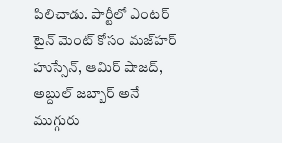పిలిచాడు. పార్టీలో ఎంటర్ టైన్ మెంట్ కోసం మజ్‌హర్ హుస్సేన్, ఆమిర్ షాజద్, అబ్దుల్ జబ్బార్ అనే ముగ్గురు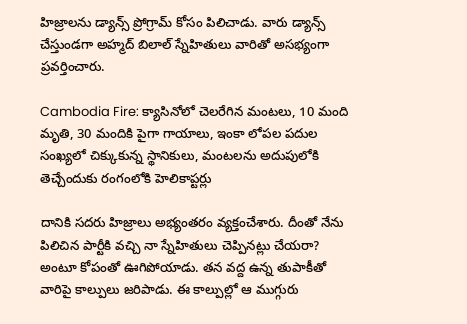హిజ్రాలను డ్యాన్స్ ప్రోగ్రామ్ కోసం పిలిచాడు. వారు డ్యాన్స్ చేస్తుండగా అహ్మద్ బిలాల్ స్నేహితులు వారితో అసభ్యంగా ప్రవర్తించారు.

Cambodia Fire: క్యాసినోలో చెలరేగిన మంటలు, 10 మంది మృతి, 30 మందికి పైగా గాయాలు, ఇంకా లోపల పదుల సంఖ్యలో చిక్కుకున్న స్థానికులు, మంటలను అదుపులోకి తెచ్చేందుకు రంగంలోకి హెలికాప్టర్లు

దానికి సదరు హిజ్రాలు అభ్యంతరం వ్యక్తంచేశారు. దీంతో నేను పిలిచిన పార్టీకి వచ్చి నా స్నేహితులు చెప్పినట్లు చేయరా? అంటూ కోపంతో ఊగిపోయాడు. తన వద్ద ఉన్న తుపాకీతో వారిపై కాల్పులు జరిపాడు. ఈ కాల్పుల్లో ఆ ముగ్గురు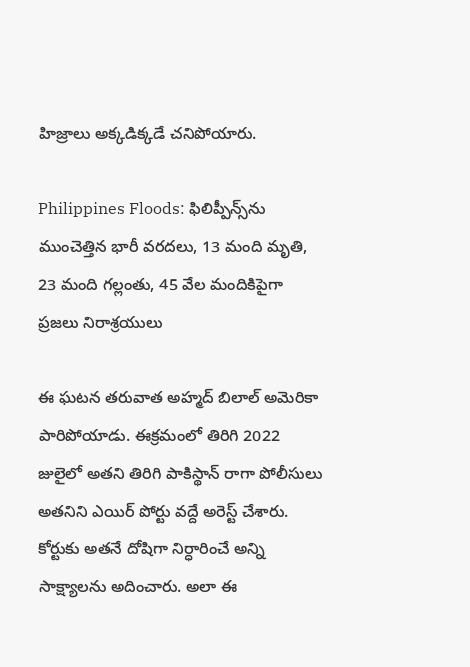హిజ్రాలు అక్కడిక్కడే చనిపోయారు.

Philippines Floods: ఫిలిప్పీన్స్‌‌ను ముంచెత్తిన భారీ వరదలు, 13 మంది మృతి, 23 మంది గల్లంతు, 45 వేల మందికిపైగా ప్రజలు నిరాశ్రయులు

ఈ ఘటన తరువాత అహ్మద్ బిలాల్ అమెరికా పారిపోయాడు. ఈక్రమంలో తిరిగి 2022 జులైలో అతని తిరిగి పాకిస్థాన్ రాగా పోలీసులు అతనిని ఎయిర్ పోర్టు వద్దే అరెస్ట్ చేశారు. కోర్టుకు అతనే దోషిగా నిర్ధారించే అన్ని సాక్ష్యాలను అదించారు. అలా ఈ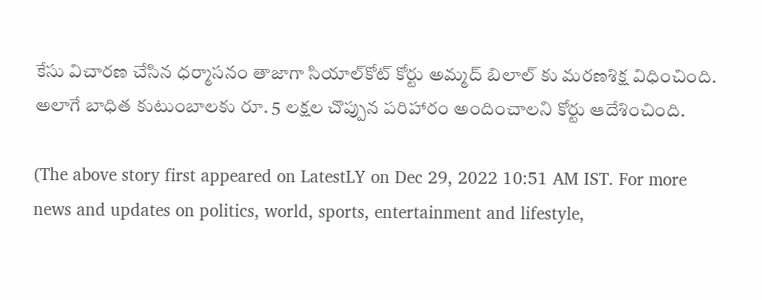కేసు విచారణ చేసిన ధర్మాసనం తాజాగా సియాల్‌కోట్ కోర్టు అమ్మద్ బిలాల్ కు మరణశిక్ష విధించింది. అలాగే బాధిత కుటుంబాలకు రూ. 5 లక్షల చొప్పున పరిహారం అందించాలని కోర్టు ఆదేశించింది.

(The above story first appeared on LatestLY on Dec 29, 2022 10:51 AM IST. For more news and updates on politics, world, sports, entertainment and lifestyle,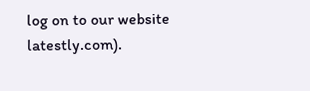log on to our website latestly.com).